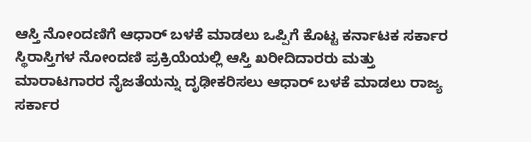ಆಸ್ತಿ ನೋಂದಣಿಗೆ ಆಧಾರ್ ಬಳಕೆ ಮಾಡಲು ಒಪ್ಪಿಗೆ ಕೊಟ್ಟ ಕರ್ನಾಟಕ ಸರ್ಕಾರ
ಸ್ಥಿರಾಸ್ತಿಗಳ ನೋಂದಣಿ ಪ್ರಕ್ರಿಯೆಯಲ್ಲಿ ಆಸ್ತಿ ಖರೀದಿದಾರರು ಮತ್ತು ಮಾರಾಟಗಾರರ ನೈಜತೆಯನ್ನು ದೃಢೀಕರಿಸಲು ಆಧಾರ್ ಬಳಕೆ ಮಾಡಲು ರಾಜ್ಯ ಸರ್ಕಾರ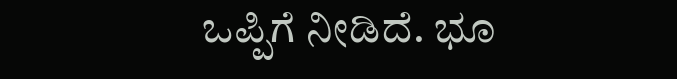ಒಪ್ಪಿಗೆ ನೀಡಿದೆ. ಭೂ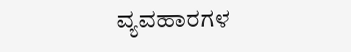ವ್ಯವಹಾರಗಳ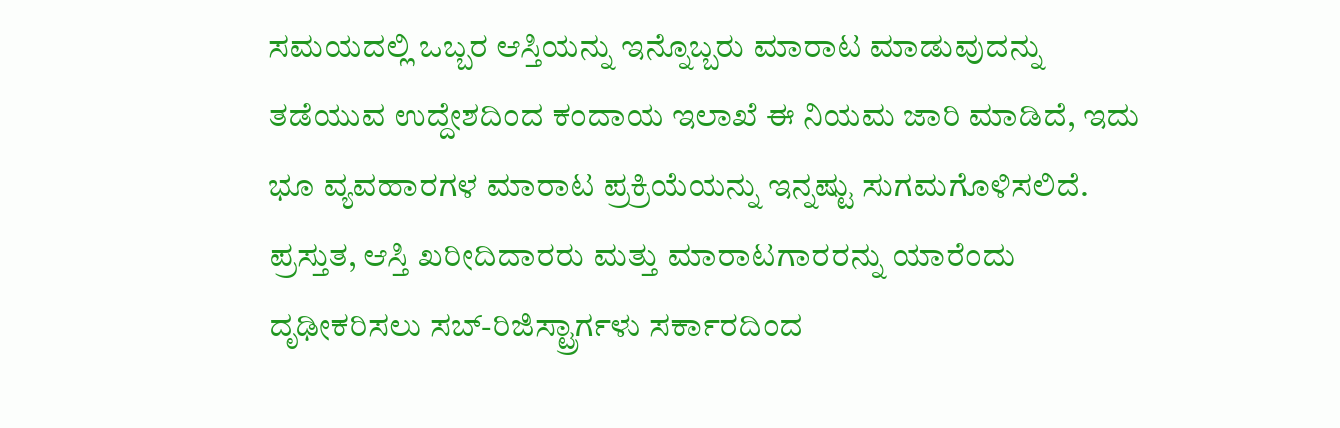ಸಮಯದಲ್ಲಿ ಒಬ್ಬರ ಆಸ್ತಿಯನ್ನು ಇನ್ನೊಬ್ಬರು ಮಾರಾಟ ಮಾಡುವುದನ್ನು ತಡೆಯುವ ಉದ್ದೇಶದಿಂದ ಕಂದಾಯ ಇಲಾಖೆ ಈ ನಿಯಮ ಜಾರಿ ಮಾಡಿದೆ, ಇದು ಭೂ ವ್ಯವಹಾರಗಳ ಮಾರಾಟ ಪ್ರಕ್ರಿಯೆಯನ್ನು ಇನ್ನಷ್ಟು ಸುಗಮಗೊಳಿಸಲಿದೆ.
ಪ್ರಸ್ತುತ, ಆಸ್ತಿ ಖರೀದಿದಾರರು ಮತ್ತು ಮಾರಾಟಗಾರರನ್ನು ಯಾರೆಂದು ದೃಢೀಕರಿಸಲು ಸಬ್-ರಿಜಿಸ್ಟ್ರಾರ್ಗಳು ಸರ್ಕಾರದಿಂದ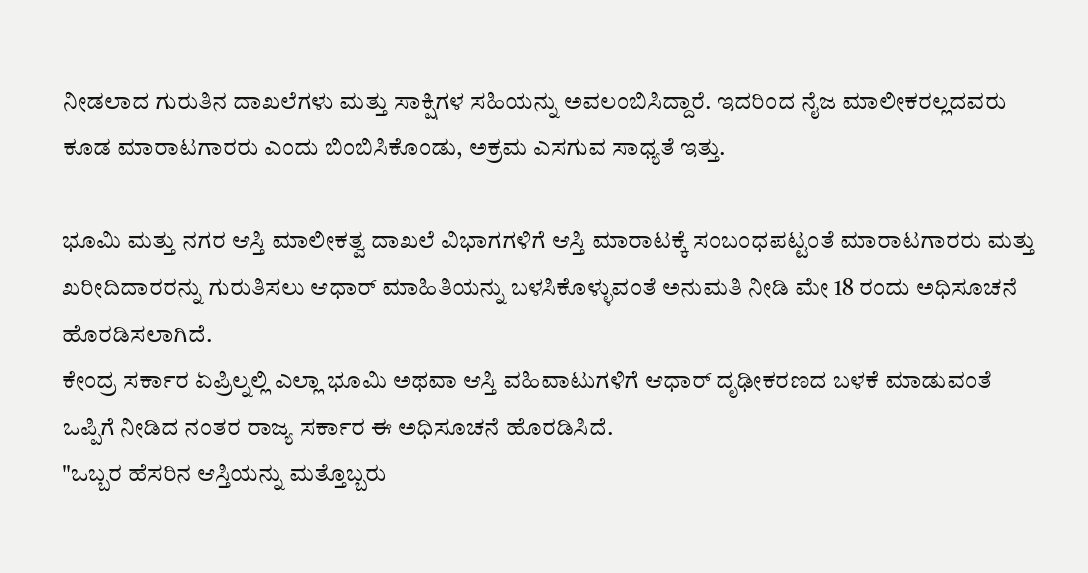ನೀಡಲಾದ ಗುರುತಿನ ದಾಖಲೆಗಳು ಮತ್ತು ಸಾಕ್ಷಿಗಳ ಸಹಿಯನ್ನು ಅವಲಂಬಿಸಿದ್ದಾರೆ. ಇದರಿಂದ ನೈಜ ಮಾಲೀಕರಲ್ಲದವರು ಕೂಡ ಮಾರಾಟಗಾರರು ಎಂದು ಬಿಂಬಿಸಿಕೊಂಡು, ಅಕ್ರಮ ಎಸಗುವ ಸಾಧ್ಯತೆ ಇತ್ತು.

ಭೂಮಿ ಮತ್ತು ನಗರ ಆಸ್ತಿ ಮಾಲೀಕತ್ವ ದಾಖಲೆ ವಿಭಾಗಗಳಿಗೆ ಆಸ್ತಿ ಮಾರಾಟಕ್ಕೆ ಸಂಬಂಧಪಟ್ಟಂತೆ ಮಾರಾಟಗಾರರು ಮತ್ತು ಖರೀದಿದಾರರನ್ನು ಗುರುತಿಸಲು ಆಧಾರ್ ಮಾಹಿತಿಯನ್ನು ಬಳಸಿಕೊಳ್ಳುವಂತೆ ಅನುಮತಿ ನೀಡಿ ಮೇ 18 ರಂದು ಅಧಿಸೂಚನೆ ಹೊರಡಿಸಲಾಗಿದೆ.
ಕೇಂದ್ರ ಸರ್ಕಾರ ಏಪ್ರಿಲ್ನಲ್ಲಿ ಎಲ್ಲಾ ಭೂಮಿ ಅಥವಾ ಆಸ್ತಿ ವಹಿವಾಟುಗಳಿಗೆ ಆಧಾರ್ ದೃಢೀಕರಣದ ಬಳಕೆ ಮಾಡುವಂತೆ ಒಪ್ಪಿಗೆ ನೀಡಿದ ನಂತರ ರಾಜ್ಯ ಸರ್ಕಾರ ಈ ಅಧಿಸೂಚನೆ ಹೊರಡಿಸಿದೆ.
"ಒಬ್ಬರ ಹೆಸರಿನ ಆಸ್ತಿಯನ್ನು ಮತ್ತೊಬ್ಬರು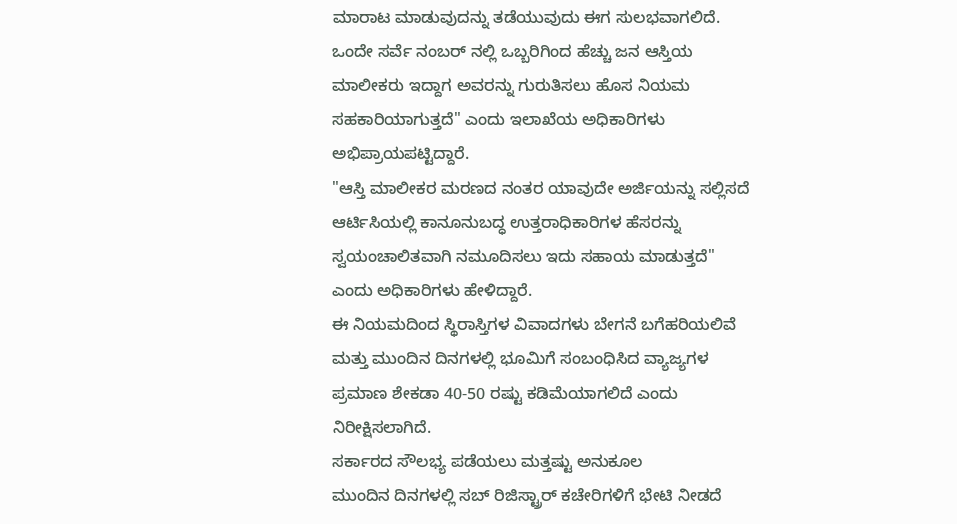ಮಾರಾಟ ಮಾಡುವುದನ್ನು ತಡೆಯುವುದು ಈಗ ಸುಲಭವಾಗಲಿದೆ. ಒಂದೇ ಸರ್ವೆ ನಂಬರ್ ನಲ್ಲಿ ಒಬ್ಬರಿಗಿಂದ ಹೆಚ್ಚು ಜನ ಆಸ್ತಿಯ ಮಾಲೀಕರು ಇದ್ದಾಗ ಅವರನ್ನು ಗುರುತಿಸಲು ಹೊಸ ನಿಯಮ ಸಹಕಾರಿಯಾಗುತ್ತದೆ" ಎಂದು ಇಲಾಖೆಯ ಅಧಿಕಾರಿಗಳು ಅಭಿಪ್ರಾಯಪಟ್ಟಿದ್ದಾರೆ.
"ಆಸ್ತಿ ಮಾಲೀಕರ ಮರಣದ ನಂತರ ಯಾವುದೇ ಅರ್ಜಿಯನ್ನು ಸಲ್ಲಿಸದೆ ಆರ್ಟಿಸಿಯಲ್ಲಿ ಕಾನೂನುಬದ್ಧ ಉತ್ತರಾಧಿಕಾರಿಗಳ ಹೆಸರನ್ನು ಸ್ವಯಂಚಾಲಿತವಾಗಿ ನಮೂದಿಸಲು ಇದು ಸಹಾಯ ಮಾಡುತ್ತದೆ" ಎಂದು ಅಧಿಕಾರಿಗಳು ಹೇಳಿದ್ದಾರೆ.
ಈ ನಿಯಮದಿಂದ ಸ್ಥಿರಾಸ್ತಿಗಳ ವಿವಾದಗಳು ಬೇಗನೆ ಬಗೆಹರಿಯಲಿವೆ ಮತ್ತು ಮುಂದಿನ ದಿನಗಳಲ್ಲಿ ಭೂಮಿಗೆ ಸಂಬಂಧಿಸಿದ ವ್ಯಾಜ್ಯಗಳ ಪ್ರಮಾಣ ಶೇಕಡಾ 40-50 ರಷ್ಟು ಕಡಿಮೆಯಾಗಲಿದೆ ಎಂದು ನಿರೀಕ್ಷಿಸಲಾಗಿದೆ.
ಸರ್ಕಾರದ ಸೌಲಭ್ಯ ಪಡೆಯಲು ಮತ್ತಷ್ಟು ಅನುಕೂಲ
ಮುಂದಿನ ದಿನಗಳಲ್ಲಿ ಸಬ್ ರಿಜಿಸ್ಟ್ರಾರ್ ಕಚೇರಿಗಳಿಗೆ ಭೇಟಿ ನೀಡದೆ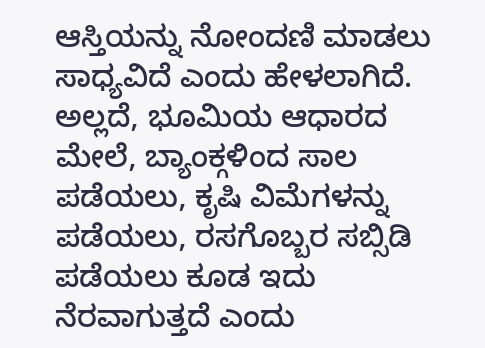ಆಸ್ತಿಯನ್ನು ನೋಂದಣಿ ಮಾಡಲು ಸಾಧ್ಯವಿದೆ ಎಂದು ಹೇಳಲಾಗಿದೆ. ಅಲ್ಲದೆ, ಭೂಮಿಯ ಆಧಾರದ ಮೇಲೆ, ಬ್ಯಾಂಕ್ಗಳಿಂದ ಸಾಲ ಪಡೆಯಲು, ಕೃಷಿ ವಿಮೆಗಳನ್ನು ಪಡೆಯಲು, ರಸಗೊಬ್ಬರ ಸಬ್ಸಿಡಿ ಪಡೆಯಲು ಕೂಡ ಇದು ನೆರವಾಗುತ್ತದೆ ಎಂದು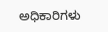ಅಧಿಕಾರಿಗಳು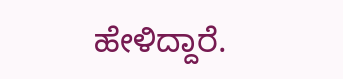ಹೇಳಿದ್ದಾರೆ.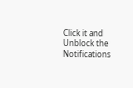Click it and Unblock the Notifications